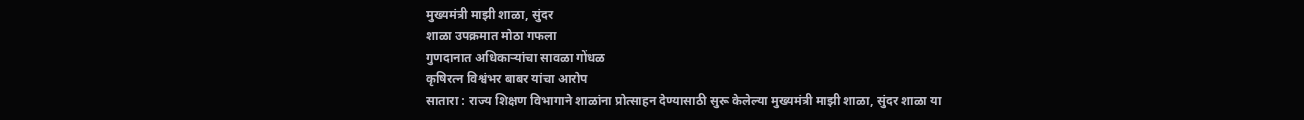मुख्यमंत्री माझी शाळा, सुंदर
शाळा उपक्रमात मोठा गफला
गुणदानात अधिकाऱ्यांचा सावळा गोंधळ
कृषिरत्न विश्वंभर बाबर यांचा आरोप
सातारा : राज्य शिक्षण विभागाने शाळांना प्रोत्साहन देण्यासाठी सुरू केलेल्या मुख्यमंत्री माझी शाळा, सुंदर शाळा या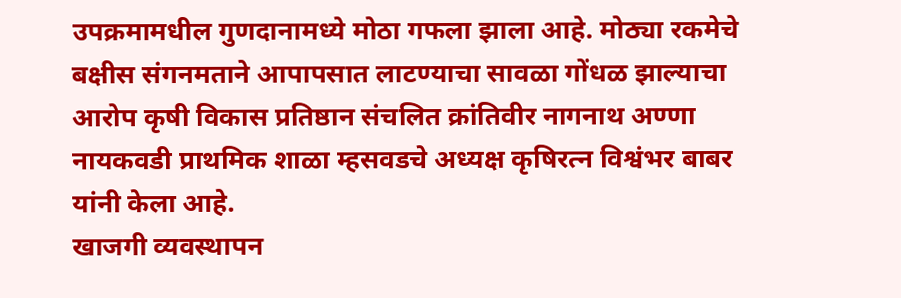उपक्रमामधील गुणदानामध्ये मोठा गफला झाला आहे. मोठ्या रकमेचे बक्षीस संगनमताने आपापसात लाटण्याचा सावळा गोंधळ झाल्याचा आरोप कृषी विकास प्रतिष्ठान संचलित क्रांतिवीर नागनाथ अण्णा नायकवडी प्राथमिक शाळा म्हसवडचे अध्यक्ष कृषिरत्न विश्वंभर बाबर यांनी केला आहे.
खाजगी व्यवस्थापन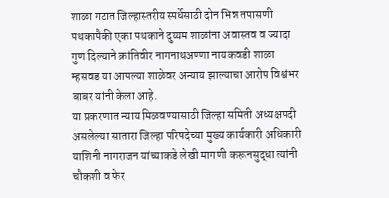शाळा गटात जिल्हास्तरीय स्पर्धेसाठी दोन भिन्न तपासणी पथकापैकी एका पथकाने दुय्यम शाळांना अवास्तव व ज्यादा गुण दिल्याने क्रांतिवीर नागनाथअण्णा नायकवडी शाळा म्हसवड या आपल्या शाळेवर अन्याय झाल्याचा आरोप विश्वंभर बाबर यांनी केला आहे.
या प्रकरणात न्याय मिळवण्यासाठी जिल्हा समिती अध्यक्षपदी असलेल्या सातारा जिल्हा परिषदेच्या मुख्य कार्यकारी अधिकारी याशिनी नागराजन यांच्याकडे लेखी मागणी करूनसुद्धा त्यांनी चौकशी व फेर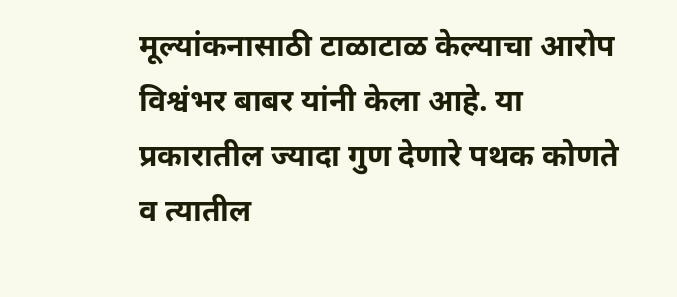मूल्यांकनासाठी टाळाटाळ केल्याचा आरोप विश्वंभर बाबर यांनी केला आहे. या प्रकारातील ज्यादा गुण देणारे पथक कोणते व त्यातील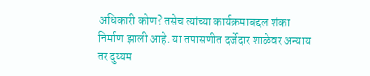अधिकारी कोण? तसेच त्यांच्या कार्यक्रमाबद्दल शंका निर्माण झाली आहे. या तपासणीत दर्जेदार शाळेवर अन्याय तर दुय्यम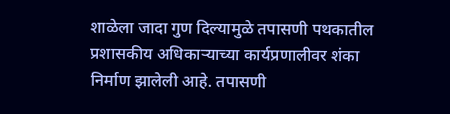शाळेला जादा गुण दिल्यामुळे तपासणी पथकातील प्रशासकीय अधिकाऱ्याच्या कार्यप्रणालीवर शंका निर्माण झालेली आहे. तपासणी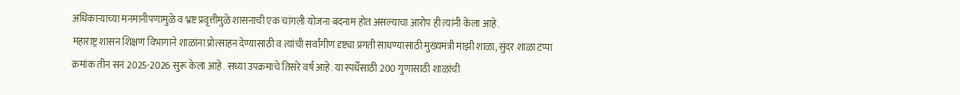अधिकाऱ्याच्या मनमानीपणामुळे व भ्रष्ट प्रवृत्तीमुळे शासनाची एक चांगली योजना बदनाम होत असल्याचा आरोप ही त्यांनी केला आहे.
महाराष्ट्र शासन शिक्षण विभागाने शाळांना प्रोत्साहन देण्यासाठी व त्यांची सर्वांगीण दृष्ट्या प्रगती साधण्यासाठी मुख्यमंत्री माझी शाळा, सुंदर शाळा टप्पा क्रमांक तीन सन 2025-2026 सुरू केला आहे. सध्या उपक्रमाचे तिसरे वर्ष आहे. या स्पर्धेसाठी 200 गुणासाठी शाळांची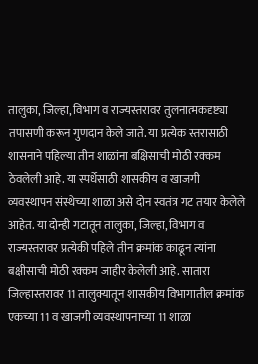तालुका, जिल्हा, विभाग व राज्यस्तरावर तुलनात्मकदृष्ट्या तपासणी करून गुणदान केले जाते. या प्रत्येक स्तरासाठी शासनाने पहिल्या तीन शाळांना बक्षिसाची मोठी रक्कम ठेवलेली आहे. या स्पर्धेसाठी शासकीय व खाजगी व्यवस्थापन संस्थेच्या शाळा असे दोन स्वतंत्र गट तयार केलेले आहेत. या दोन्ही गटातून तालुका, जिल्हा, विभाग व राज्यस्तरावर प्रत्येकी पहिले तीन क्रमांक काढून त्यांना बक्षीसाची मोठी रक्कम जाहीर केलेली आहे. सातारा जिल्हास्तरावर 11 तालुक्यातून शासकीय विभागातील क्रमांक एकच्या 11 व खाजगी व्यवस्थापनाच्या 11 शाळा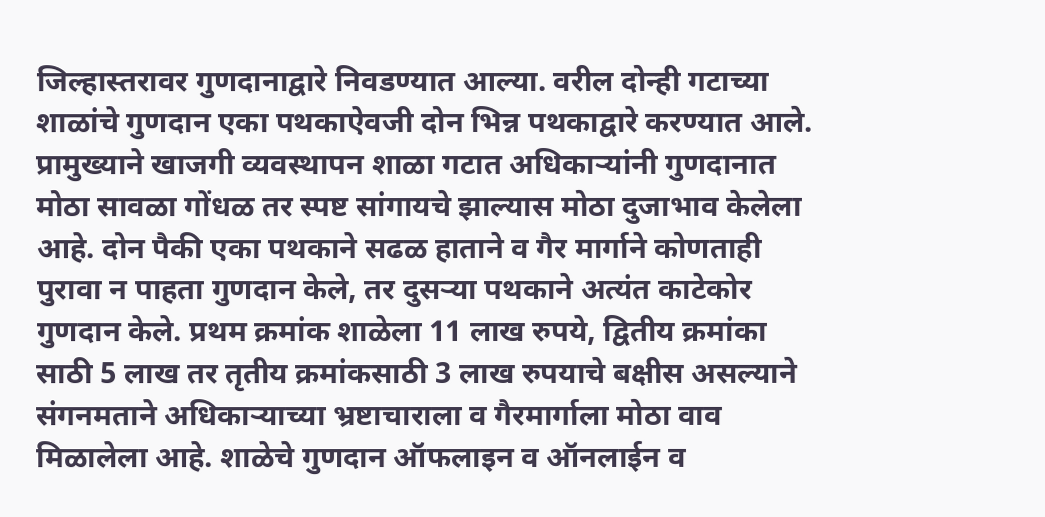जिल्हास्तरावर गुणदानाद्वारे निवडण्यात आल्या. वरील दोन्ही गटाच्या शाळांचे गुणदान एका पथकाऐवजी दोन भिन्न पथकाद्वारे करण्यात आले. प्रामुख्याने खाजगी व्यवस्थापन शाळा गटात अधिकाऱ्यांनी गुणदानात मोठा सावळा गोंधळ तर स्पष्ट सांगायचे झाल्यास मोठा दुजाभाव केलेला आहे. दोन पैकी एका पथकाने सढळ हाताने व गैर मार्गाने कोणताही पुरावा न पाहता गुणदान केले, तर दुसऱ्या पथकाने अत्यंत काटेकोर गुणदान केले. प्रथम क्रमांक शाळेला 11 लाख रुपये, द्वितीय क्रमांका साठी 5 लाख तर तृतीय क्रमांकसाठी 3 लाख रुपयाचे बक्षीस असल्याने संगनमताने अधिकाऱ्याच्या भ्रष्टाचाराला व गैरमार्गाला मोठा वाव मिळालेला आहे. शाळेचे गुणदान ऑफलाइन व ऑनलाईन व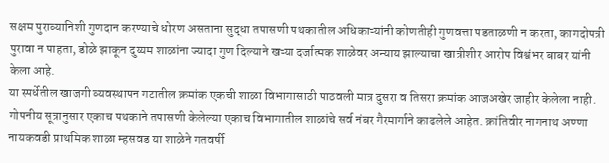सक्षम पुराव्यानिशी गुणदान करण्याचे धोरण असताना सुद्धा तपासणी पथकातील अधिकाऱ्यांनी कोणतीही गुणवत्ता पडताळणी न करता, कागदोपत्री पुरावा न पाहता, डोळे झाकून दुय्यम शाळांना ज्यादा गुण दिल्याने खऱ्या दर्जात्मक शाळेवर अन्याय झाल्याचा खात्रीशीर आरोप विश्वंभर बाबर यांनी केला आहे.
या स्पर्धेतील खाजगी व्यवस्थापन गटातील क्रमांक एकची शाळा विभागासाठी पाठवली मात्र दुसरा व तिसरा क्रमांक आजअखेर जाहीर केलेला नाही. गोपनीय सूत्रानुसार एकाच पथकाने तपासणी केलेल्या एकाच विभागातील शाळांचे सर्व नंबर गैरमार्गाने काढलेले आहेत. क्रांतिवीर नागनाथ अण्णा नायकवडी प्राथमिक शाळा म्हसवड या शाळेने गतवर्षी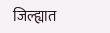जिल्ह्यात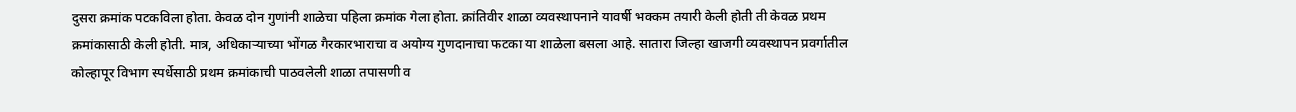दुसरा क्रमांक पटकविला होता. केवळ दोन गुणांनी शाळेचा पहिला क्रमांक गेला होता. क्रांतिवीर शाळा व्यवस्थापनाने यावर्षी भक्कम तयारी केली होती ती केवळ प्रथम क्रमांकासाठी केली होती. मात्र, अधिकाऱ्याच्या भोंगळ गैरकारभाराचा व अयोग्य गुणदानाचा फटका या शाळेला बसला आहे. सातारा जिल्हा खाजगी व्यवस्थापन प्रवर्गातील कोल्हापूर विभाग स्पर्धेसाठी प्रथम क्रमांकाची पाठवलेली शाळा तपासणी व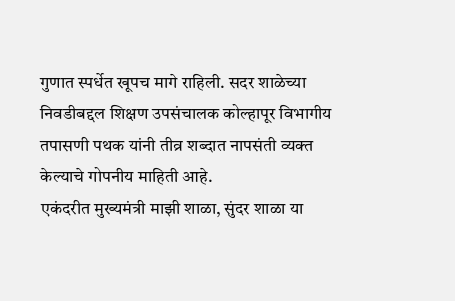गुणात स्पर्धेत खूपच मागे राहिली. सदर शाळेच्या निवडीबद्दल शिक्षण उपसंचालक कोल्हापूर विभागीय तपासणी पथक यांनी तीव्र शब्दात नापसंती व्यक्त केल्याचे गोपनीय माहिती आहे.
एकंदरीत मुख्यमंत्री माझी शाळा, सुंदर शाळा या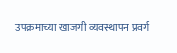उपक्रमाच्या खाजगी व्यवस्थापन प्रवर्ग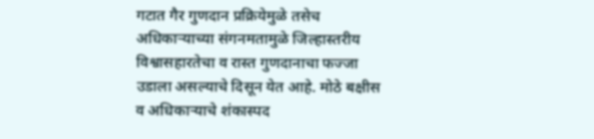गटात गैर गुणदान प्रक्रियेमुळे तसेच अधिकाऱ्याच्या संगनमतामुळे जिल्हास्तरीय विश्वासहारतेचा व रास्त गुणदानाचा फज्जा उडाला असल्याचे दिसून येत आहे. मोठे बक्षीस व अधिकाऱ्याचे शंकास्पद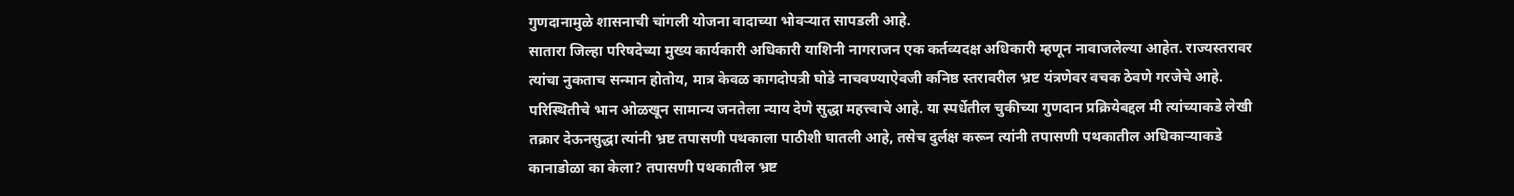गुणदानामुळे शासनाची चांगली योजना वादाच्या भोवऱ्यात सापडली आहे.
सातारा जिल्हा परिषदेच्या मुख्य कार्यकारी अधिकारी याशिनी नागराजन एक कर्तव्यदक्ष अधिकारी म्हणून नावाजलेल्या आहेत. राज्यस्तरावर त्यांचा नुकताच सन्मान होतोय, मात्र केवळ कागदोपत्री घोडे नाचवण्याऐवजी कनिष्ठ स्तरावरील भ्रष्ट यंत्रणेवर वचक ठेवणे गरजेचे आहे. परिस्थितीचे भान ओळखून सामान्य जनतेला न्याय देणे सुद्धा महत्त्वाचे आहे. या स्पर्धेतील चुकीच्या गुणदान प्रक्रियेबद्दल मी त्यांच्याकडे लेखी तक्रार देऊनसुद्धा त्यांनी भ्रष्ट तपासणी पथकाला पाठीशी घातली आहे, तसेच दुर्लक्ष करून त्यांनी तपासणी पथकातील अधिकाऱ्याकडे कानाडोळा का केला? तपासणी पथकातील भ्रष्ट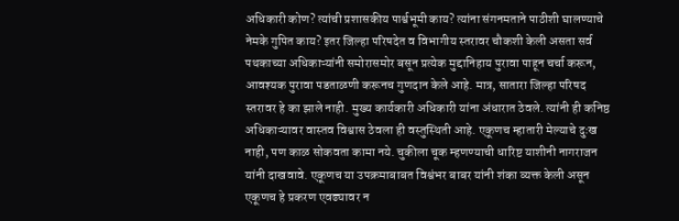अधिकारी कोण? त्यांची प्रशासकीय पार्श्वभूमी काय? त्यांना संगनमताने पाठीशी घालण्याचे नेमके गुपित काय? इतर जिल्हा परिषदेत व विभागीय स्तरावर चौकशी केली असता सर्व पथकाच्या अधिकाऱ्यांनी समोरासमोर बसून प्रत्येक मुद्दानिहाय पुरावा पाहून चर्चा करून, आवश्यक पुरावा पडताळणी करूनच गुणदान केले आहे. मात्र, सातारा जिल्हा परिषद स्तरावर हे का झाले नाही. मुख्य कार्यकारी अधिकारी यांना अंधारात ठेवले. त्यांनी ही कनिष्ठ अधिकाऱ्यावर वास्तव विश्वास ठेवला ही वस्तुस्थिती आहे. एकूणच म्हातारी मेल्याचे दुःख नाही, पण काळ सोकवता कामा नये. चुकीला चूक म्हणण्याची धारिष्ट याशीनी नागराजन यांनी दाखवावे. एकूणच या उपक्रमाबाबत विश्वंभर बाबर यांनी शंका व्यक्त केली असून एकूणच हे प्रकरण एवढ्यावर न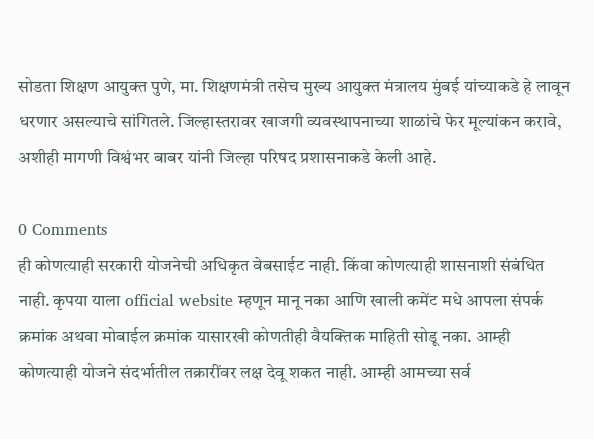सोडता शिक्षण आयुक्त पुणे, मा. शिक्षणमंत्री तसेच मुख्य आयुक्त मंत्रालय मुंबई यांच्याकडे हे लावून धरणार असल्याचे सांगितले. जिल्हास्तरावर खाजगी व्यवस्थापनाच्या शाळांचे फेर मूल्यांकन करावे, अशीही मागणी विश्वंभर बाबर यांनी जिल्हा परिषद प्रशासनाकडे केली आहे.

0 Comments
ही कोणत्याही सरकारी योजनेची अधिकृत वेबसाईट नाही. किंवा कोणत्याही शासनाशी संबंधित नाही. कृपया याला official website म्हणून मानू नका आणि खाली कमेंट मधे आपला संपर्क क्रमांक अथवा मोबाईल क्रमांक यासारखी कोणतीही वैयक्तिक माहिती सोडू नका. आम्ही कोणत्याही योजने संदर्भातील तक्रारींवर लक्ष देवू शकत नाही. आम्ही आमच्या सर्व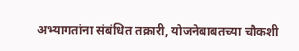अभ्यागतांना संबंधित तक्रारी, योजनेबाबतच्या चौकशी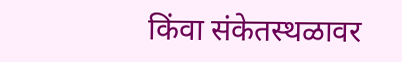किंवा संकेतस्थळावर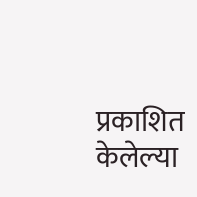प्रकाशित केलेल्या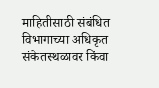माहितीसाठी संबंधित विभागाच्या अधिकृत संकेतस्थळावर किंवा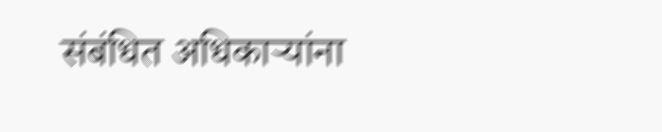संबंधित अधिकाऱ्यांना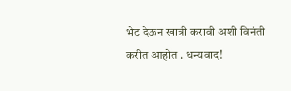भेट देऊन खात्री करावी अशी विनंती करीत आहोत . धन्यवाद!